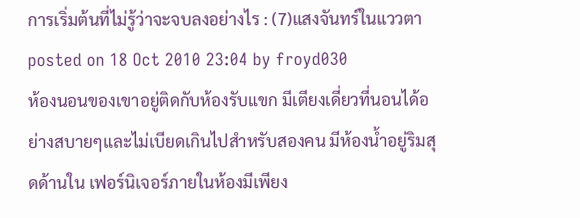การเริ่มต้นที่ไม่รู้ว่าจะจบลงอย่างไร : (7)แสงจันทร์ในแววตา
posted on 18 Oct 2010 23:04 by froyd030
ห้องนอนของเขาอยู่ติดกับห้องรับแขก มีเตียงเดี่ยวที่นอนได้อย่างสบายๆและไม่เบียดเกินไปสำหรับสองคน มีห้องน้ำอยู่ริมสุดด้านใน เฟอร์นิเจอร์ภายในห้องมีเพียง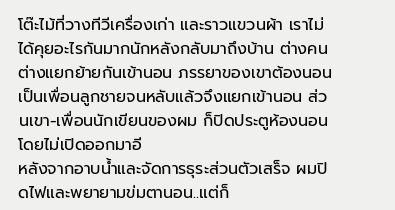โต๊ะไม้ที่วางทีวีเครื่องเก่า และราวแขวนผ้า เราไม่ได้คุยอะไรกันมากนักหลังกลับมาถึงบ้าน ต่างคนต่างแยกย้ายกันเข้านอน ภรรยาของเขาต้องนอนเป็นเพื่อนลูกชายจนหลับแล้วจึงแยกเข้านอน ส่วนเขา-เพื่อนนักเขียนของผม ก็ปิดประตูห้องนอนโดยไม่เปิดออกมาอี
หลังจากอาบน้ำและจัดการธุระส่วนตัวเสร็จ ผมปิดไฟและพยายามข่มตานอน..แต่ก็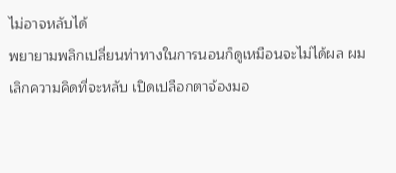ไม่อาจหลับได้
พยายามพลิกเปลี่ยนท่าทางในการนอนก็ดูเหมือนจะไม่ได้ผล ผมเลิกความคิดที่จะหลับ เปิดเปลือกตาจ้องมอ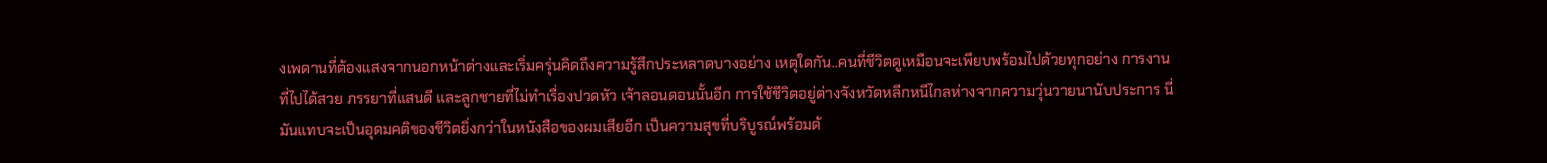งเพดานที่ต้องแสงจากนอกหน้าต่างและเริ่มครุ่นคิดถึงความรู้สึกประหลาดบางอย่าง เหตุใดกัน..คนที่ชีวิตดูเหมือนจะเพียบพร้อมไปด้วยทุกอย่าง การงานที่ไปได้สวย ภรรยาที่แสนดี และลูกชายที่ไม่ทำเรื่องปวดหัว เจ้าลอนดอนนั้นอีก การใช้ชีวิตอยู่ต่างจังหวัดหลีกหนีไกลห่างจากความวุ่นวายนานับประการ นี่มันแทบจะเป็นอุดมคติของชีวิตยิ่งกว่าในหนังสือของผมเสียอีก เป็นความสุขที่บริบูรณ์พร้อมด้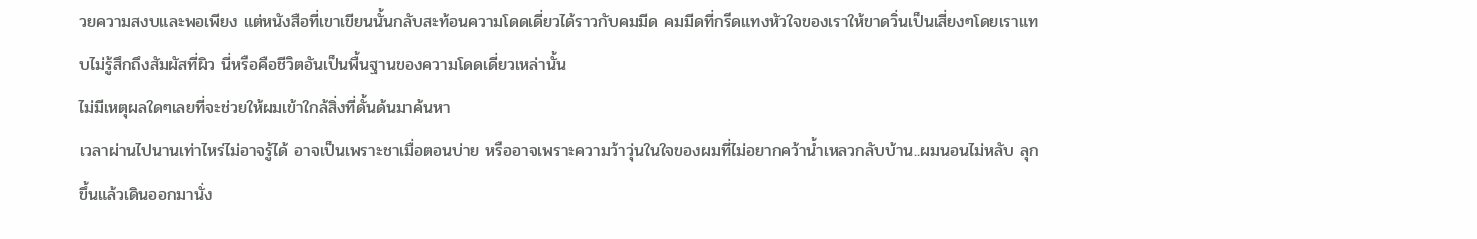วยความสงบและพอเพียง แต่หนังสือที่เขาเขียนนั้นกลับสะท้อนความโดดเดี่ยวได้ราวกับคมมีด คมมีดที่กรีดแทงหัวใจของเราให้ขาดวิ่นเป็นเสี่ยงๆโดยเราแทบไม่รู้สึกถึงสัมผัสที่ผิว นี่หรือคือชีวิตอันเป็นพื้นฐานของความโดดเดี่ยวเหล่านั้น
ไม่มีเหตุผลใดๆเลยที่จะช่วยให้ผมเข้าใกล้สิ่งที่ดั้นด้นมาค้นหา
เวลาผ่านไปนานเท่าไหร่ไม่อาจรู้ได้ อาจเป็นเพราะชาเมื่อตอนบ่าย หรืออาจเพราะความว้าวุ่นในใจของผมที่ไม่อยากคว้าน้ำเหลวกลับบ้าน..ผมนอนไม่หลับ ลุกขึ้นแล้วเดินออกมานั่ง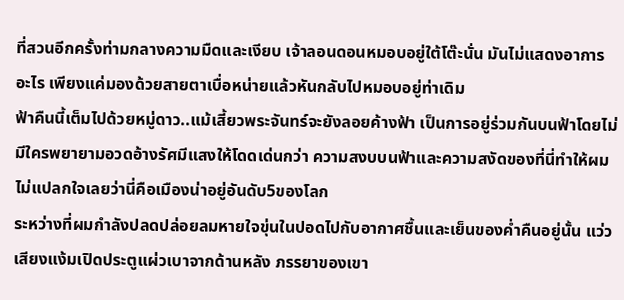ที่สวนอีกครั้งท่ามกลางความมืดและเงียบ เจ้าลอนดอนหมอบอยู่ใต้โต๊ะนั่น มันไม่แสดงอาการอะไร เพียงแค่มองด้วยสายตาเบื่อหน่ายแล้วหันกลับไปหมอบอยู่ท่าเดิม
ฟ้าคืนนี้เต็มไปด้วยหมู่ดาว..แม้เสี้ยวพระจันทร์จะยังลอยค้างฟ้า เป็นการอยู่ร่วมกันบนฟ้าโดยไม่มีใครพยายามอวดอ้างรัศมีแสงให้โดดเด่นกว่า ความสงบบนฟ้าและความสงัดของที่นี่ทำให้ผมไม่แปลกใจเลยว่านี่คือเมืองน่าอยู่อันดับ5ของโลก
ระหว่างที่ผมกำลังปลดปล่อยลมหายใจขุ่นในปอดไปกับอากาศชื้นและเย็นของค่ำคืนอยู่นั้น แว่วเสียงแง้มเปิดประตูแผ่วเบาจากด้านหลัง ภรรยาของเขา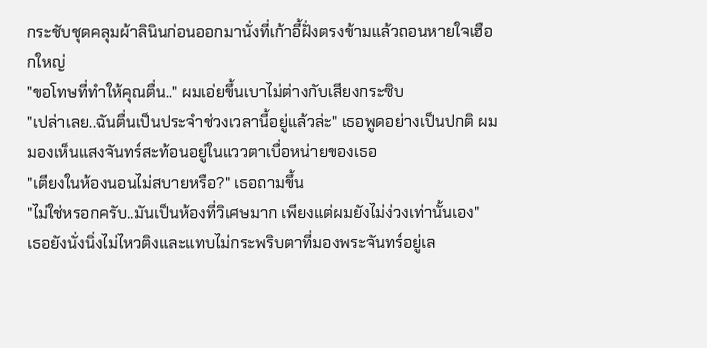กระชับชุดคลุมผ้าลินินก่อนออกมานั่งที่เก้าอี้ฝั่งตรงข้ามแล้วถอนหายใจเฮือกใหญ่
"ขอโทษที่ทำให้คุณตื่น.." ผมเอ่ยขึ้นเบาไม่ต่างกับเสียงกระซิบ
"เปล่าเลย..ฉันตื่นเป็นประจำช่วงเวลานี้อยู่แล้วล่ะ" เธอพูดอย่างเป็นปกติ ผมมองเห็นแสงจันทร์สะท้อนอยู่ในแววตาเบื่อหน่ายของเธอ
"เตียงในห้องนอนไม่สบายหรือ?" เธอถามขึ้น
"ไม่ใช่หรอกครับ..มันเป็นห้องที่วิเศษมาก เพียงแต่ผมยังไม่ง่วงเท่านั้นเอง"
เธอยังนั่งนิ่งไม่ไหวติงและแทบไม่กระพริบตาที่มองพระจันทร์อยู่เล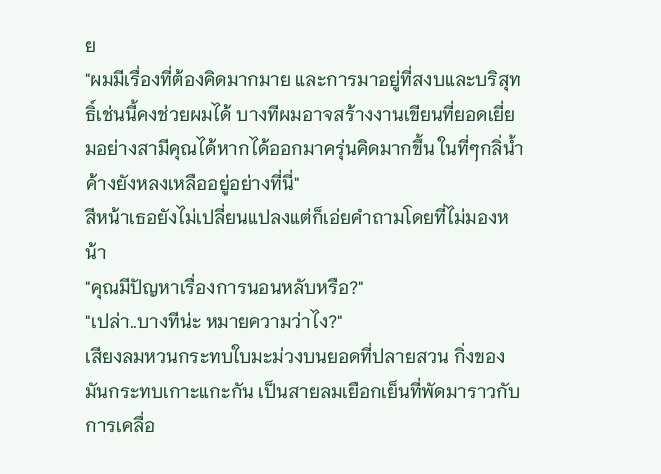ย
"ผมมีเรื่องที่ต้องคิดมากมาย และการมาอยู่ที่สงบและบริสุทธิ์เช่นนี้คงช่วยผมได้ บางทีผมอาจสร้างงานเขียนที่ยอดเยี่ยมอย่างสามีคุณได้หากได้ออกมาครุ่นคิดมากขึ้น ในที่ๆกลิ่น้ำค้างยังหลงเหลืออยู่อย่างที่นี่"
สีหน้าเธอยังไม่เปลี่ยนแปลงแต่ก็เอ่ยคำถามโดยที่ไม่มองหน้า
"คุณมีปัญหาเรื่องการนอนหลับหรือ?"
"เปล่า..บางทีน่ะ หมายความว่าไง?"
เสียงลมหวนกระทบใบมะม่วงบนยอดที่ปลายสวน กิ่งของมันกระทบเกาะแกะกัน เป็นสายลมเยือกเย็นที่พัดมาราวกับการเคลื่อ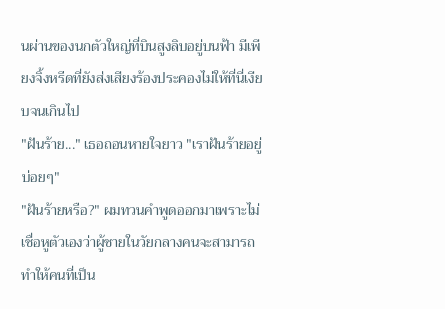นผ่านของนกตัวใหญ่ที่บินสูงลิบอยู่บนฟ้า มีเพียงจิ้งหรีดที่ยังส่งเสียงร้องประคองไม่ให้ที่นี่เงียบจนเกินไป
"ฝันร้าย..." เธอถอนหายใจยาว "เราฝันร้ายอยู่บ่อยๆ"
"ฝันร้ายหรือ?" ผมทวนคำพูดออกมาเพราะไม่เชื่อหูตัวเองว่าผู้ชายในวัยกลางคนจะสามารถทำให้คนที่เป็น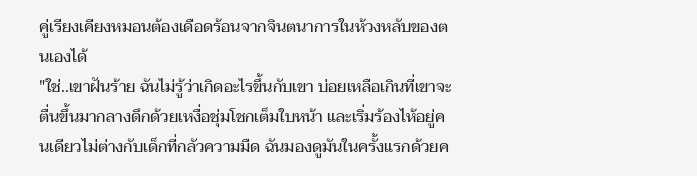คู่เรียงเคียงหมอนต้องเดือดร้อนจากจินตนาการในห้วงหลับของตนเองได้
"ใช่..เขาฝันร้าย ฉันไม่รู้ว่าเกิดอะไรขึ้นกับเขา บ่อยเหลือเกินที่เขาจะตื่นขึ้นมากลางดึกด้วยเหงื่อชุ่มโชกเต็มใบหน้า และเริ่มร้องไห้อยู่คนเดียวไม่ต่างกับเด็กที่กลัวความมืด ฉันมองดูมันในครั้งแรกด้วยค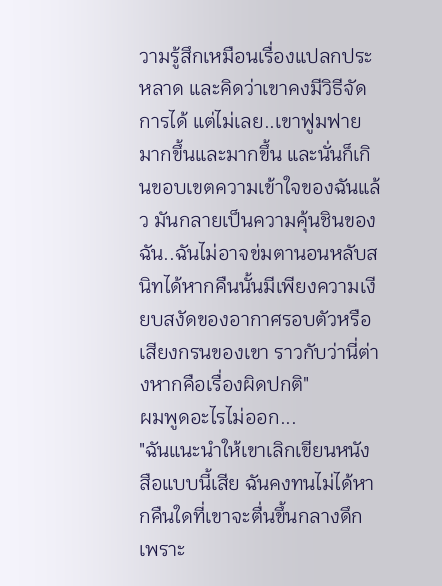วามรู้สึกเหมือนเรื่องแปลกประหลาด และคิดว่าเขาคงมีวิธีจัดการได้ แต่ไม่เลย..เขาฟูมฟายมากขึ้นและมากขึ้น และนั่นก็เกินขอบเขตความเข้าใจของฉันแล้ว มันกลายเป็นความคุ้นชินของฉัน..ฉันไม่อาจข่มตานอนหลับสนิทได้หากคืนนั้นมีเพียงความเงียบสงัดของอากาศรอบตัวหรือเสียงกรนของเขา ราวกับว่านี่ต่างหากคือเรื่องผิดปกติ"
ผมพูดอะไรไม่ออก...
"ฉันแนะนำให้เขาเลิกเขียนหนังสือแบบนี้เสีย ฉันคงทนไม่ได้หากคืนใดที่เขาจะตื่นขึ้นกลางดึกเพราะ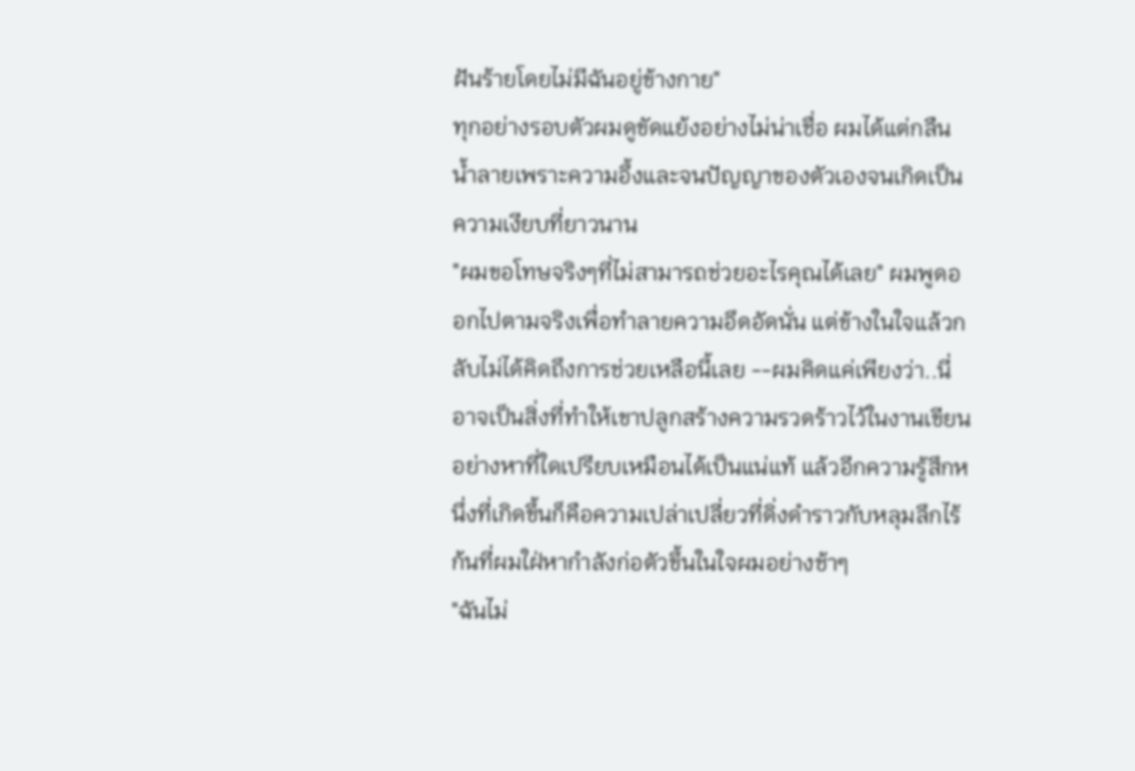ฝันร้ายโดยไม่มีฉันอยู่ข้างกาย"
ทุกอย่างรอบตัวผมดูขัดแย้งอย่างไม่น่าเชื่อ ผมได้แต่กลืนน้ำลายเพราะความอึ้งและจนปัญญาของตัวเองจนเกิดเป็นความเงียบที่ยาวนาน
"ผมขอโทษจริงๆที่ไม่สามารถช่วยอะไรคุณได้เลย" ผมพูดออกไปตามจริงเพื่อทำลายความอึดอัดนั่น แต่ข้างในใจแล้วกลับไม่ได้คิดถึงการช่วยเหลือนี้เลย --ผมคิดแค่เพียงว่า..นี่อาจเป็นสิ่งที่ทำให้เขาปลูกสร้างความรวดร้าวไว้ในงานเขียนอย่างหาที่ใดเปรียบเหมือนได้เป็นแน่แท้ แล้วอีกความรู้สึกหนึ่งที่เกิดขึ้นก็คือความเปล่าเปลี่ยวที่ดิ่งดำราวกับหลุมลึกไร้ก้นที่ผมใฝ่หากำลังก่อตัวขึ้นในใจผมอย่างช้าๆ
"ฉันไม่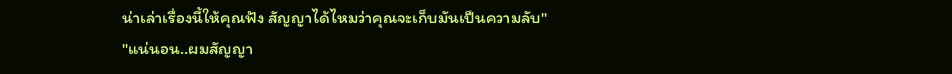น่าเล่าเรื่องนี้ให้คุณฟัง สัญญาได้ไหมว่าคุณจะเก็บมันเป็นความลับ"
"แน่นอน..ผมสัญญา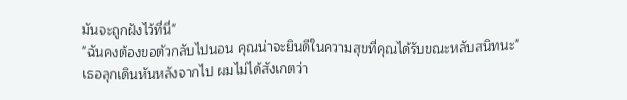มันจะถูกฝังไว้ที่นี่"
"ฉันคงต้องขอตัวกลับไปนอน คุณน่าจะยินดีในความสุขที่คุณได้รับขณะหลับสนิทนะ"
เธอลุกเดินหันหลังจากไป ผมไม่ได้สังเกตว่า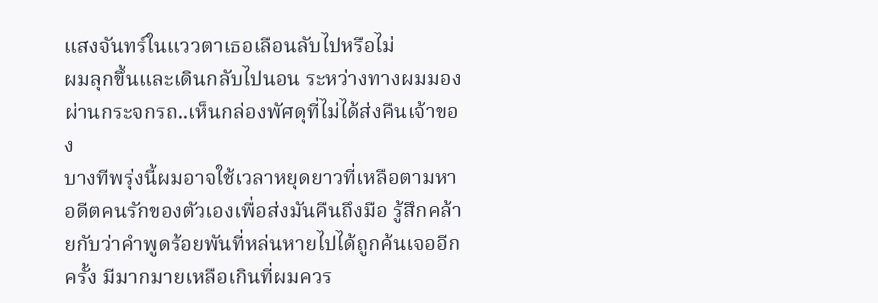แสงจันทร์ในแววตาเธอเลือนลับไปหรือไม่
ผมลุกขึ้นและเดินกลับไปนอน ระหว่างทางผมมองผ่านกระจกรถ..เห็นกล่องพัศดุที่ไม่ได้ส่งคืนเจ้าของ
บางทีพรุ่งนี้ผมอาจใช้เวลาหยุดยาวที่เหลือตามหาอดีตคนรักของตัวเองเพื่อส่งมันคืนถึงมือ รู้สึกคล้ายกับว่าคำพูดร้อยพันที่หล่นหายไปได้ถูกค้นเจออีกครั้ง มีมากมายเหลือเกินที่ผมควร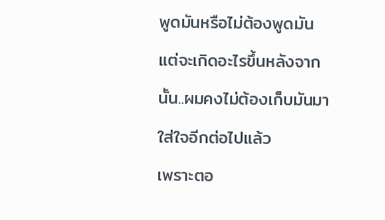พูดมันหรือไม่ต้องพูดมัน แต่จะเกิดอะไรขึ้นหลังจากนั้น..ผมคงไม่ต้องเก็บมันมาใส่ใจอีกต่อไปแล้ว
เพราะตอ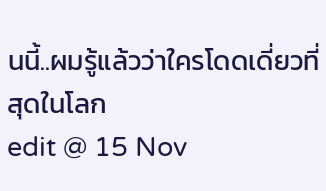นนี้..ผมรู้แล้วว่าใครโดดเดี่ยวที่สุดในโลก
edit @ 15 Nov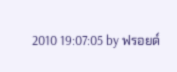2010 19:07:05 by ฟรอยด์